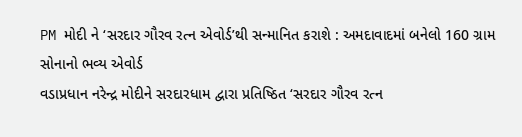PM મોદી ને ‘સરદાર ગૌરવ રત્ન એવોર્ડ’થી સન્માનિત કરાશે : અમદાવાદમાં બનેલો 160 ગ્રામ સોનાનો ભવ્ય એવોર્ડ
વડાપ્રધાન નરેન્દ્ર મોદીને સરદારધામ દ્વારા પ્રતિષ્ઠિત ‘સરદાર ગૌરવ રત્ન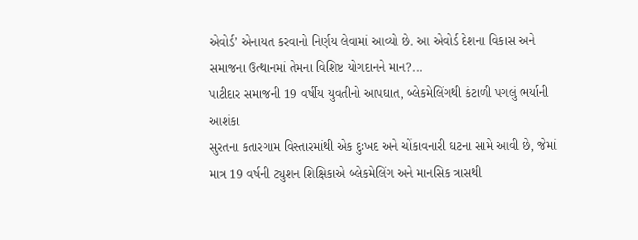એવોર્ડ’ એનાયત કરવાનો નિર્ણય લેવામાં આવ્યો છે. આ એવોર્ડ દેશના વિકાસ અને સમાજના ઉત્થાનમાં તેમના વિશિષ્ટ યોગદાનને માન?...
પાટીદાર સમાજની 19 વર્ષીય યુવતીનો આપઘાત, બ્લેકમેલિંગથી કંટાળી પગલું ભર્યાની આશંકા
સુરતના કતારગામ વિસ્તારમાંથી એક દુઃખદ અને ચોંકાવનારી ઘટના સામે આવી છે, જેમાં માત્ર 19 વર્ષની ટ્યુશન શિક્ષિકાએ બ્લેકમેલિંગ અને માનસિક ત્રાસથી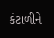કંટાળીને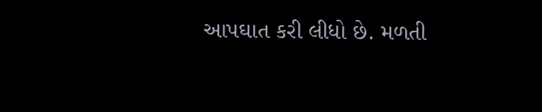આપઘાત કરી લીધો છે. મળતી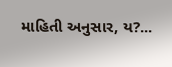માહિતી અનુસાર, ય?...